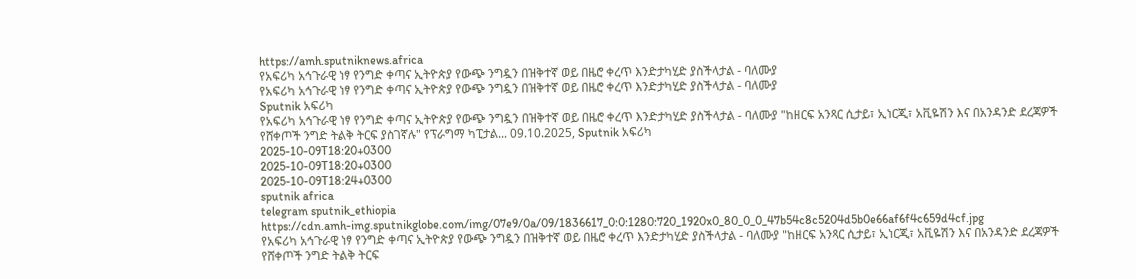https://amh.sputniknews.africa
የአፍሪካ አኅጉራዊ ነፃ የንግድ ቀጣና ኢትዮጵያ የውጭ ንግዷን በዝቅተኛ ወይ በዜሮ ቀረጥ እንድታካሂድ ያስችላታል - ባለሙያ
የአፍሪካ አኅጉራዊ ነፃ የንግድ ቀጣና ኢትዮጵያ የውጭ ንግዷን በዝቅተኛ ወይ በዜሮ ቀረጥ እንድታካሂድ ያስችላታል - ባለሙያ
Sputnik አፍሪካ
የአፍሪካ አኅጉራዊ ነፃ የንግድ ቀጣና ኢትዮጵያ የውጭ ንግዷን በዝቅተኛ ወይ በዜሮ ቀረጥ እንድታካሂድ ያስችላታል - ባለሙያ "ከዘርፍ አንጻር ሲታይ፣ ኢነርጂ፣ አቪዬሽን እና በአንዳንድ ደረጃዎች የሸቀጦች ንግድ ትልቅ ትርፍ ያስገኛሉ" የፕራግማ ካፒታል... 09.10.2025, Sputnik አፍሪካ
2025-10-09T18:20+0300
2025-10-09T18:20+0300
2025-10-09T18:24+0300
sputnik africa
telegram sputnik_ethiopia
https://cdn.amh-img.sputnikglobe.com/img/07e9/0a/09/1836617_0:0:1280:720_1920x0_80_0_0_47b54c8c5204d5b0e66af6f4c659d4cf.jpg
የአፍሪካ አኅጉራዊ ነፃ የንግድ ቀጣና ኢትዮጵያ የውጭ ንግዷን በዝቅተኛ ወይ በዜሮ ቀረጥ እንድታካሂድ ያስችላታል - ባለሙያ "ከዘርፍ አንጻር ሲታይ፣ ኢነርጂ፣ አቪዬሽን እና በአንዳንድ ደረጃዎች የሸቀጦች ንግድ ትልቅ ትርፍ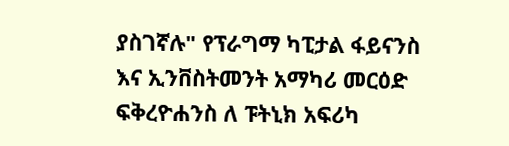ያስገኛሉ" የፕራግማ ካፒታል ፋይናንስ እና ኢንቨስትመንት አማካሪ መርዕድ ፍቅረዮሐንስ ለ ፑትኒክ አፍሪካ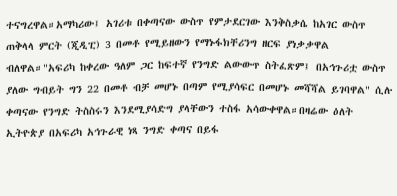ተናግረዋል።አማካሪው፤ አገሪቱ በቀጣናው ውስጥ የምታደርገው እንቅስቃሴ ከአገር ውስጥ ጠቅላላ ምርት (ጂዲፒ) 3 በመቶ የሚይዘውን የማኑፋክቸሪንግ ዘርፍ ያነቃቃዋል ብለዋል።"አፍሪካ ከቀረው ዓለም ጋር ከፍተኛ የንግድ ልውውጥ ስትፈጽም፤ በአኅጉሪቷ ውስጥ ያለው ግብይት ግን 22 በመቶ ብቻ መሆኑ በጣም የሚያሳፍር በመሆኑ መሻሻል ይገባዋል" ሲሉ ቀጣናው የንግድ ትስስሩን እንደሚያሳድግ ያላቸውን ተስፋ አሳውቀዋል።በዛሬው ዕለት ኢትዮጵያ በአፍሪካ አኅጉራዊ ነጻ ንግድ ቀጣና በይፋ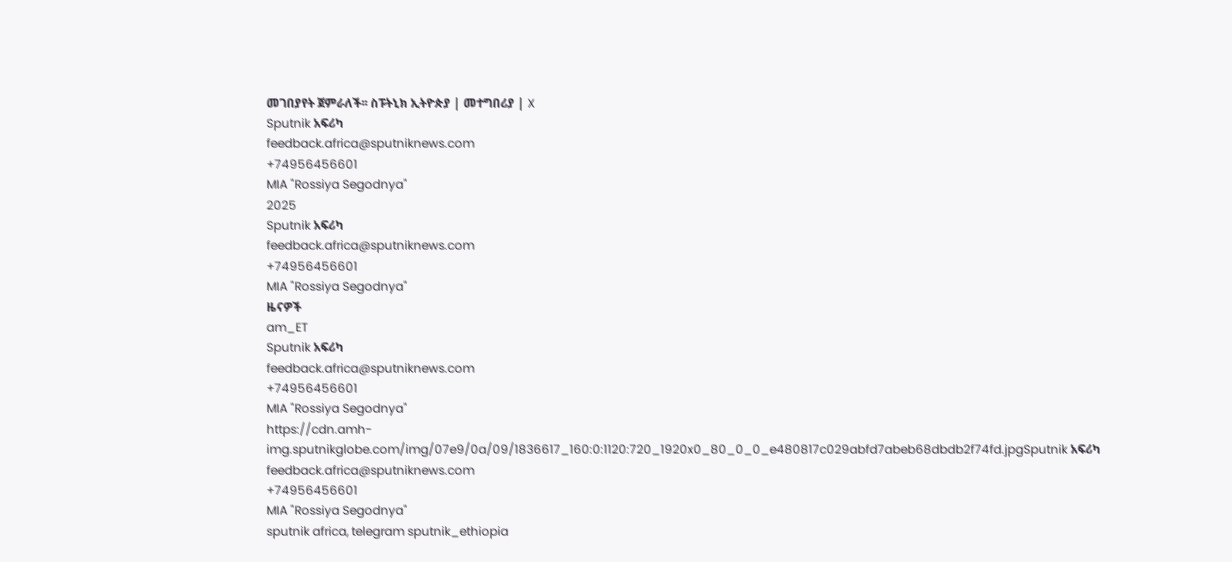መገበያየት ጀምራለች፡፡ ስፑትኒክ ኢትዮጵያ | መተግበሪያ | X
Sputnik አፍሪካ
feedback.africa@sputniknews.com
+74956456601
MIA "Rossiya Segodnya"
2025
Sputnik አፍሪካ
feedback.africa@sputniknews.com
+74956456601
MIA "Rossiya Segodnya"
ዜናዎች
am_ET
Sputnik አፍሪካ
feedback.africa@sputniknews.com
+74956456601
MIA "Rossiya Segodnya"
https://cdn.amh-img.sputnikglobe.com/img/07e9/0a/09/1836617_160:0:1120:720_1920x0_80_0_0_e480817c029abfd7abeb68dbdb2f74fd.jpgSputnik አፍሪካ
feedback.africa@sputniknews.com
+74956456601
MIA "Rossiya Segodnya"
sputnik africa, telegram sputnik_ethiopia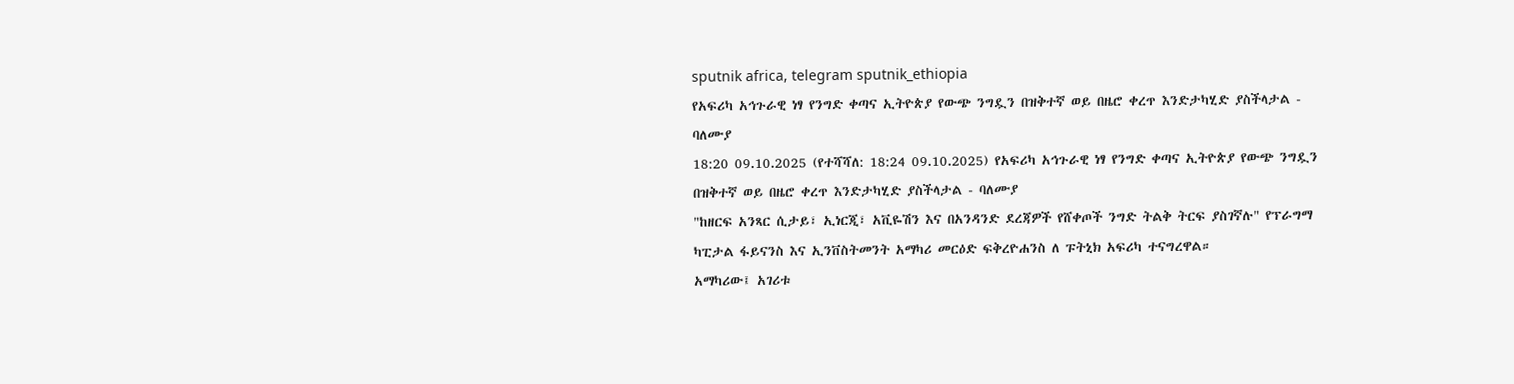sputnik africa, telegram sputnik_ethiopia
የአፍሪካ አኅጉራዊ ነፃ የንግድ ቀጣና ኢትዮጵያ የውጭ ንግዷን በዝቅተኛ ወይ በዜሮ ቀረጥ እንድታካሂድ ያስችላታል - ባለሙያ
18:20 09.10.2025 (የተሻሻለ: 18:24 09.10.2025) የአፍሪካ አኅጉራዊ ነፃ የንግድ ቀጣና ኢትዮጵያ የውጭ ንግዷን በዝቅተኛ ወይ በዜሮ ቀረጥ እንድታካሂድ ያስችላታል - ባለሙያ
"ከዘርፍ አንጻር ሲታይ፣ ኢነርጂ፣ አቪዬሽን እና በአንዳንድ ደረጃዎች የሸቀጦች ንግድ ትልቅ ትርፍ ያስገኛሉ" የፕራግማ ካፒታል ፋይናንስ እና ኢንቨስትመንት አማካሪ መርዕድ ፍቅረዮሐንስ ለ ፑትኒክ አፍሪካ ተናግረዋል።
አማካሪው፤ አገሪቱ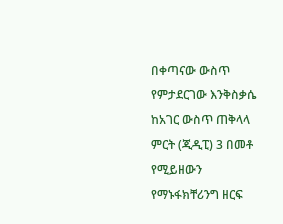በቀጣናው ውስጥ የምታደርገው እንቅስቃሴ ከአገር ውስጥ ጠቅላላ ምርት (ጂዲፒ) 3 በመቶ የሚይዘውን የማኑፋክቸሪንግ ዘርፍ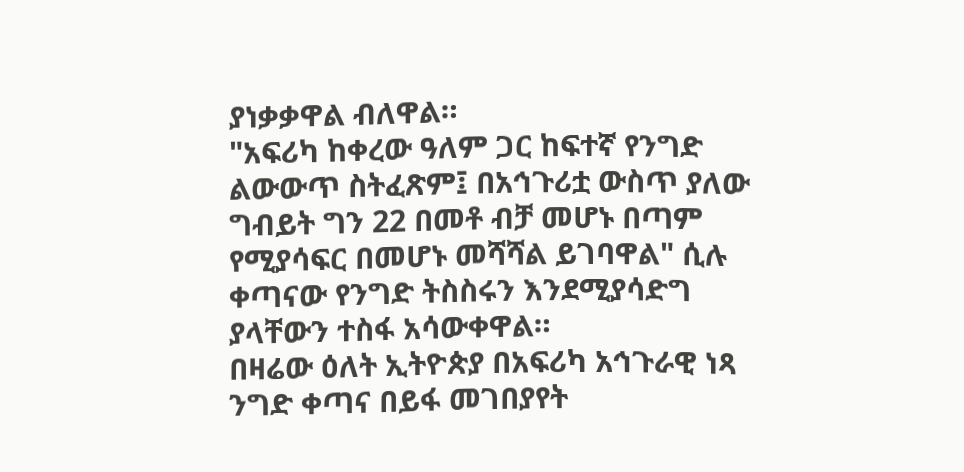ያነቃቃዋል ብለዋል።
"አፍሪካ ከቀረው ዓለም ጋር ከፍተኛ የንግድ ልውውጥ ስትፈጽም፤ በአኅጉሪቷ ውስጥ ያለው ግብይት ግን 22 በመቶ ብቻ መሆኑ በጣም የሚያሳፍር በመሆኑ መሻሻል ይገባዋል" ሲሉ ቀጣናው የንግድ ትስስሩን እንደሚያሳድግ ያላቸውን ተስፋ አሳውቀዋል።
በዛሬው ዕለት ኢትዮጵያ በአፍሪካ አኅጉራዊ ነጻ ንግድ ቀጣና በይፋ መገበያየት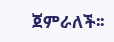ጀምራለች፡፡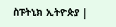ስፑትኒክ ኢትዮጵያ |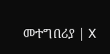መተግበሪያ | X